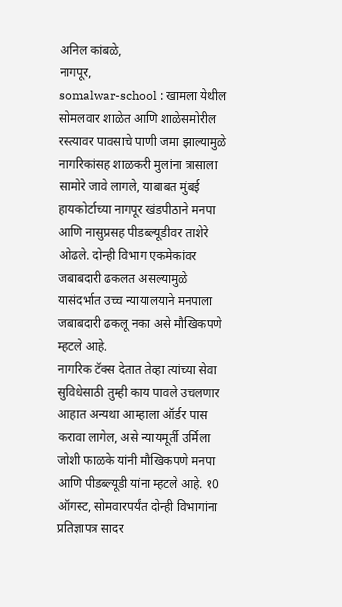अनिल कांबळे,
नागपूर,
somalwar-school : खामला येथील सोमलवार शाळेत आणि शाळेसमोरील रस्त्यावर पावसाचे पाणी जमा झाल्यामुळे नागरिकांसह शाळकरी मुलांना त्रासाला सामोरे जावे लागले, याबाबत मुंबई हायकोर्टाच्या नागपूर खंडपीठाने मनपा आणि नासुप्रसह पीडब्ल्यूडीवर ताशेरे ओढले. दोन्ही विभाग एकमेकांवर जबाबदारी ढकलत असल्यामुळे यासंदर्भात उच्च न्यायालयाने मनपाला जबाबदारी ढकलू नका असे मौखिकपणे म्हटले आहे.
नागरिक टॅक्स देतात तेव्हा त्यांच्या सेवा सुविधेसाठी तुम्ही काय पावले उचलणार आहात अन्यथा आम्हाला ऑर्डर पास करावा लागेल, असे न्यायमूर्ती उर्मिला जोशी फाळके यांनी मौखिकपणे मनपा आणि पीडब्ल्यूडी यांना म्हटले आहे. १0 ऑगस्ट, सोमवारपर्यंत दोन्ही विभागांना प्रतिज्ञापत्र सादर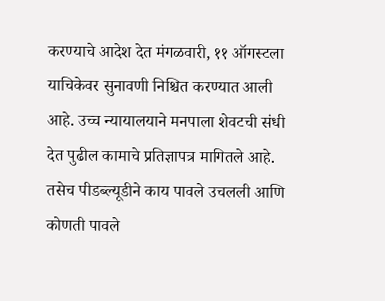करण्याचे आदेश देत मंगळवारी, ११ ऑगस्टला याचिकेवर सुनावणी निश्चित करण्यात आली आहे. उच्च न्यायालयाने मनपाला शेवटची संधी देत पुढील कामाचे प्रतिज्ञापत्र मागितले आहे. तसेच पीडब्ल्यूडीने काय पावले उचलली आणि कोणती पावले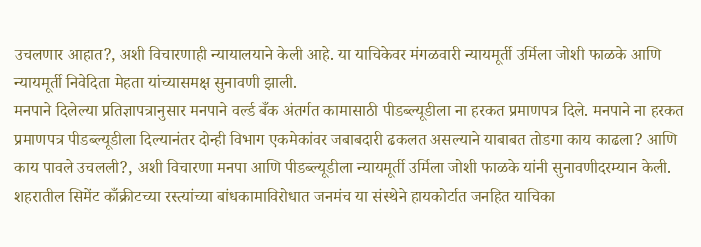उचलणार आहात?, अशी विचारणाही न्यायालयाने केली आहे. या याचिकेवर मंगळवारी न्यायमूर्ती उर्मिला जोशी फाळके आणि न्यायमूर्ती निवेदिता मेहता यांच्यासमक्ष सुनावणी झाली.
मनपाने दिलेल्या प्रतिज्ञापत्रानुसार मनपाने वर्ल्ड बँक अंतर्गत कामासाठी पीडब्ल्यूडीला ना हरकत प्रमाणपत्र दिले. मनपाने ना हरकत प्रमाणपत्र पीडब्ल्यूडीला दिल्यानंतर दोन्ही विभाग एकमेकांवर जबाबदारी ढकलत असल्याने याबाबत तोडगा काय काढला? आणि काय पावले उचलली?, अशी विचारणा मनपा आणि पीडब्ल्यूडीला न्यायमूर्ती उर्मिला जोशी फाळके यांनी सुनावणीदरम्यान केली. शहरातील सिमेंट काँक्रीटच्या रस्त्यांच्या बांधकामाविरोधात जनमंच या संस्थेने हायकोर्टात जनहित याचिका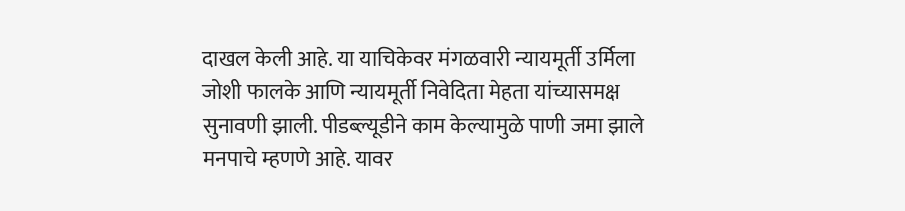दाखल केली आहे. या याचिकेवर मंगळवारी न्यायमूर्ती उर्मिला जोशी फालके आणि न्यायमूर्ती निवेदिता मेहता यांच्यासमक्ष सुनावणी झाली. पीडब्ल्यूडीने काम केल्यामुळे पाणी जमा झाले मनपाचे म्हणणे आहे. यावर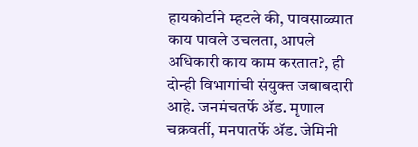हायकोर्टाने म्हटले की, पावसाळ्यात काय पावले उचलता, आपले अधिकारी काय काम करतात?, ही दोन्ही विभागांची संयुक्त जबाबदारी आहे. जनमंचतर्फे ॲड. मृणाल चक्रवर्ती, मनपातर्फे ॲड. जेमिनी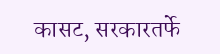कासट, सरकारतर्फे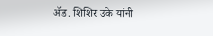ॲड. शिशिर उके यांनी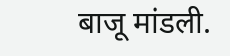बाजू मांडली.